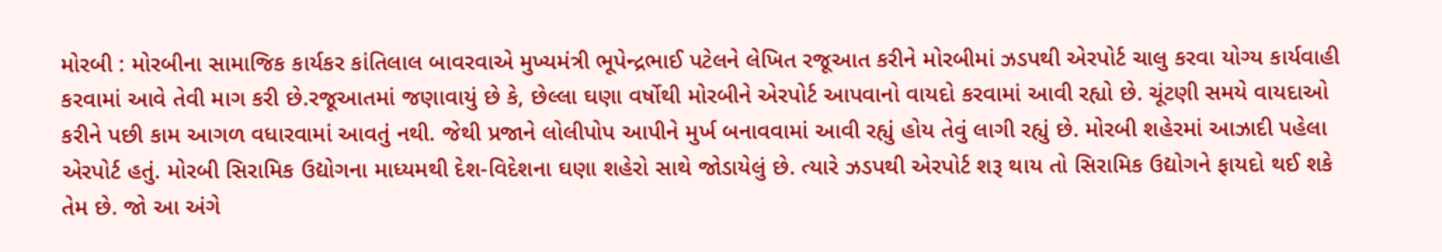મોરબી : મોરબીના સામાજિક કાર્યકર કાંતિલાલ બાવરવાએ મુખ્યમંત્રી ભૂપેન્દ્રભાઈ પટેલને લેખિત રજૂઆત કરીને મોરબીમાં ઝડપથી એરપોર્ટ ચાલુ કરવા યોગ્ય કાર્યવાહી કરવામાં આવે તેવી માગ કરી છે.રજૂઆતમાં જણાવાયું છે કે, છેલ્લા ઘણા વર્ષોથી મોરબીને એરપોર્ટ આપવાનો વાયદો કરવામાં આવી રહ્યો છે. ચૂંટણી સમયે વાયદાઓ કરીને પછી કામ આગળ વધારવામાં આવતું નથી. જેથી પ્રજાને લોલીપોપ આપીને મુર્ખ બનાવવામાં આવી રહ્યું હોય તેવું લાગી રહ્યું છે. મોરબી શહેરમાં આઝાદી પહેલા એરપોર્ટ હતું. મોરબી સિરામિક ઉદ્યોગના માધ્યમથી દેશ-વિદેશના ઘણા શહેરો સાથે જોડાયેલું છે. ત્યારે ઝડપથી એરપોર્ટ શરૂ થાય તો સિરામિક ઉદ્યોગને ફાયદો થઈ શકે તેમ છે. જો આ અંગે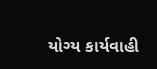યોગ્ય કાર્યવાહી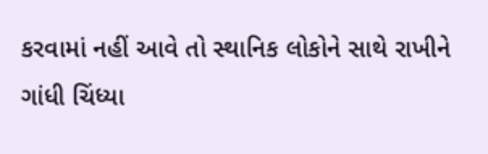કરવામાં નહીં આવે તો સ્થાનિક લોકોને સાથે રાખીને ગાંધી ચિંધ્યા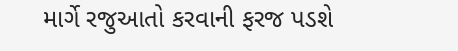માર્ગે રજુઆતો કરવાની ફરજ પડશે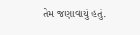તેમ જણાવાયું હતું.